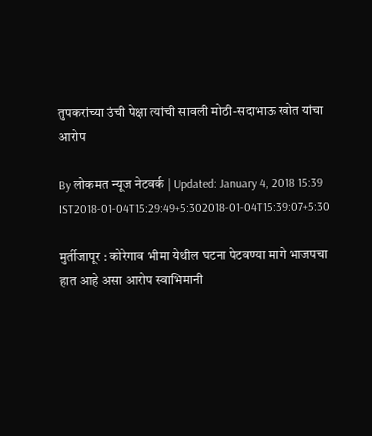तुपकरांच्या उंची पेक्षा त्यांची सावली मोठी-सदाभाऊ खोत यांचा आरोप

By लोकमत न्यूज नेटवर्क | Updated: January 4, 2018 15:39 IST2018-01-04T15:29:49+5:302018-01-04T15:39:07+5:30

मुर्तीजापूर : कोरेगाव भीमा येथील घटना पेटवण्या मागे भाजपचा हात आहे असा आरोप स्वाभिमानी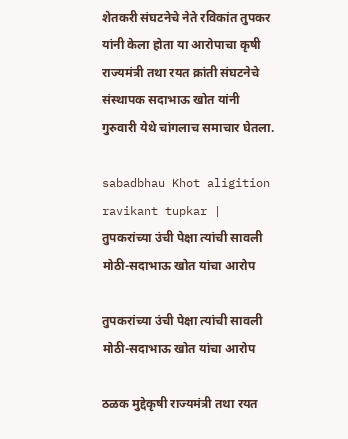शेतकरी संघटनेचे नेते रविकांत तुपकर यांनी केला होता या आरोपाचा कृषी राज्यमंत्री तथा रयत क्रांती संघटनेचे संस्थापक सदाभाऊ खोत यांनी गुरुवारी येथे चांगलाच समाचार घेतला.

sabadbhau Khot aligition ravikant tupkar | तुपकरांच्या उंची पेक्षा त्यांची सावली मोठी-सदाभाऊ खोत यांचा आरोप

तुपकरांच्या उंची पेक्षा त्यांची सावली मोठी-सदाभाऊ खोत यांचा आरोप

ठळक मुद्देकृषी राज्यमंत्री तथा रयत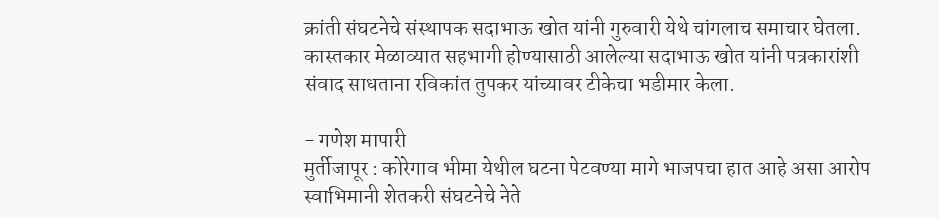क्रांती संघटनेचे संस्थापक सदाभाऊ खोत यांनी गुरुवारी येथे चांगलाच समाचार घेतला. कास्तकार मेळाव्यात सहभागी होण्यासाठी आलेल्या सदाभाऊ खोत यांनी पत्रकारांशी संवाद साधताना रविकांत तुपकर यांच्यावर टीकेचा भडीमार केला.

- गणेश मापारी
मुर्तीजापूर : कोरेगाव भीमा येथील घटना पेटवण्या मागे भाजपचा हात आहे असा आरोप स्वाभिमानी शेतकरी संघटनेचे नेते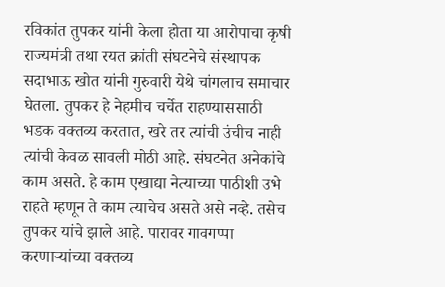रविकांत तुपकर यांनी केला होता या आरोपाचा कृषी राज्यमंत्री तथा रयत क्रांती संघटनेचे संस्थापक सदाभाऊ खोत यांनी गुरुवारी येथे चांगलाच समाचार घेतला. तुपकर हे नेहमीच चर्चेत राहण्याससाठी भडक वक्तव्य करतात, खरे तर त्यांची उंचीच नाही त्यांची केवळ सावली मोठी आहे. संघटनेत अनेकांचे काम असते. हे काम एखाद्या नेत्याच्या पाठीशी उभे राहते म्हणून ते काम त्याचेच असते असे नव्हे. तसेच तुपकर यांचे झाले आहे. पारावर गावगप्पा करणाऱ्यांच्या वक्तव्य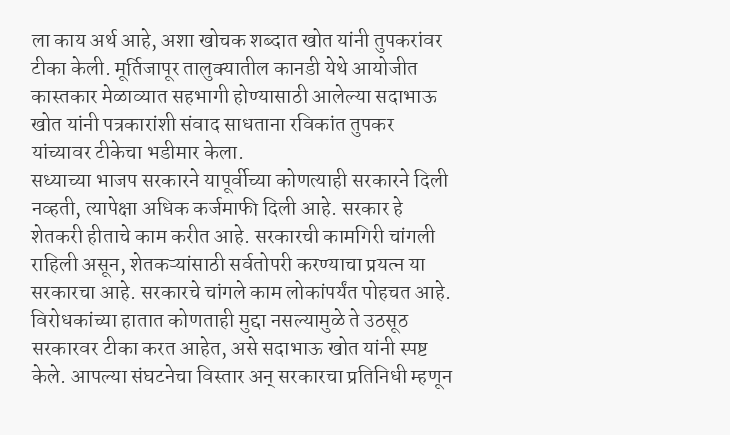ला काय अर्थ आहे, अशा खोचक शब्दात खोत यांनी तुपकरांवर टीका केली. मूर्तिजापूर तालुक्यातील कानडी येथे आयोजीत कास्तकार मेळाव्यात सहभागी होण्यासाठी आलेल्या सदाभाऊ खोत यांनी पत्रकारांशी संवाद साधताना रविकांत तुपकर यांच्यावर टीकेचा भडीमार केला.
सध्याच्या भाजप सरकारने यापूर्वीच्या कोणत्याही सरकारने दिली नव्हती, त्यापेक्षा अधिक कर्जमाफी दिली आहे. सरकार हे शेतकरी हीताचे काम करीत आहे. सरकारची कामगिरी चांगली राहिली असून, शेतकऱ्यांसाठी सर्वतोपरी करण्याचा प्रयत्न या सरकारचा आहे. सरकारचे चांगले काम लोकांपर्यंत पोहचत आहे. विरोधकांच्या हातात कोणताही मुद्दा नसल्यामुळे ते उठसूठ सरकारवर टीका करत आहेत, असे सदाभाऊ खोत यांनी स्पष्ट केले. आपल्या संघटनेचा विस्तार अन् सरकारचा प्रतिनिधी म्हणून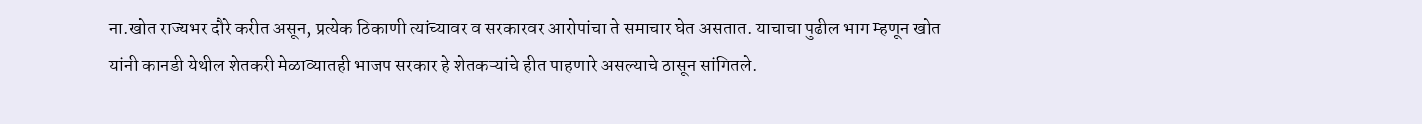ना.खोत राज्यभर दौरे करीत असून, प्रत्येक ठिकाणी त्यांच्यावर व सरकारवर आरोपांचा ते समाचार घेत असतात. याचाचा पुढील भाग म्हणून खोत यांनी कानडी येथील शेतकरी मेळाव्यातही भाजप सरकार हे शेतकऱ्यांचे हीत पाहणारे असल्याचे ठासून सांगितले.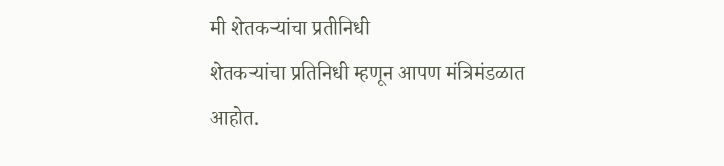मी शेतकऱ्यांचा प्रतीनिधी
शेतकऱ्यांचा प्रतिनिधी म्हणून आपण मंत्रिमंडळात आहोत.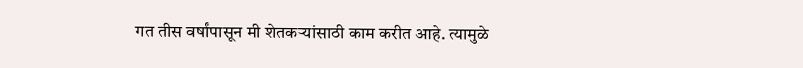गत तीस वर्षांपासून मी शेतकऱ्यांसाठी काम करीत आहे. त्यामुळे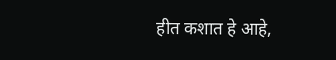हीत कशात हे आहे,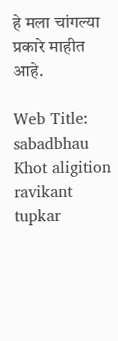हे मला चांगल्या प्रकारे माहीत आहे.

Web Title: sabadbhau Khot aligition ravikant tupkar